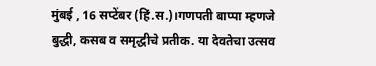मुंबई , 16 सप्टेंबर (हिं.स.)।गणपती बाप्पा म्हणजे बुद्धी, कसब व समृद्धीचे प्रतीक. या देवतेचा उत्सव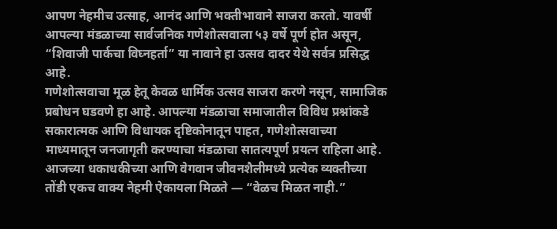आपण नेहमीच उत्साह, आनंद आणि भक्तीभावाने साजरा करतो. यावर्षी आपल्या मंडळाच्या सार्वजनिक गणेशोत्सवाला ५३ वर्षे पूर्ण होत असून, “शिवाजी पार्कचा विघ्नहर्ता” या नावाने हा उत्सव दादर येथे सर्वत्र प्रसिद्ध आहे.
गणेशोत्सवाचा मूळ हेतू केवळ धार्मिक उत्सव साजरा करणे नसून, सामाजिक प्रबोधन घडवणे हा आहे. आपल्या मंडळाचा समाजातील विविध प्रश्नांकडे सकारात्मक आणि विधायक दृष्टिकोनातून पाहत, गणेशोत्सवाच्या माध्यमातून जनजागृती करण्याचा मंडळाचा सातत्यपूर्ण प्रयत्न राहिला आहे.
आजच्या धकाधकीच्या आणि वेगवान जीवनशैलीमध्ये प्रत्येक व्यक्तीच्या तोंडी एकच वाक्य नेहमी ऐकायला मिळते — “वेळच मिळत नाही.”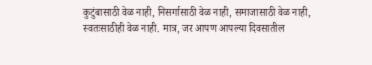कुटुंबासाठी वेळ नाही, निसर्गासाठी वेळ नाही, समाजासाठी वेळ नाही, स्वतःसाठीही वेळ नाही. मात्र, जर आपण आपल्या दिवसातील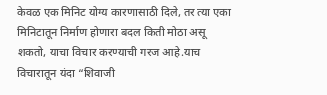केवळ एक मिनिट योग्य कारणासाठी दिले, तर त्या एका मिनिटातून निर्माण होणारा बदल किती मोठा असू शकतो, याचा विचार करण्याची गरज आहे.याच विचारातून यंदा “शिवाजी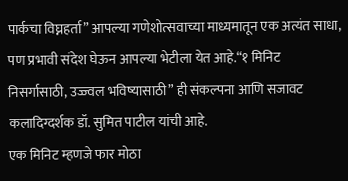पार्कचा विघ्नहर्ता” आपल्या गणेशोत्सवाच्या माध्यमातून एक अत्यंत साधा, पण प्रभावी संदेश घेऊन आपल्या भेटीला येत आहे.“१ मिनिट निसर्गासाठी, उज्ज्वल भविष्यासाठी” ही संकल्पना आणि सजावट कलादिग्दर्शक डॉ. सुमित पाटील यांची आहे.
एक मिनिट म्हणजे फार मोठा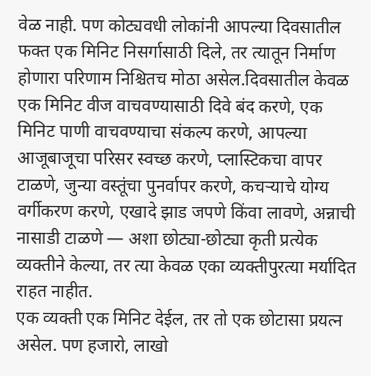वेळ नाही. पण कोट्यवधी लोकांनी आपल्या दिवसातील फक्त एक मिनिट निसर्गासाठी दिले, तर त्यातून निर्माण होणारा परिणाम निश्चितच मोठा असेल.दिवसातील केवळ एक मिनिट वीज वाचवण्यासाठी दिवे बंद करणे, एक मिनिट पाणी वाचवण्याचा संकल्प करणे, आपल्या आजूबाजूचा परिसर स्वच्छ करणे, प्लास्टिकचा वापर टाळणे, जुन्या वस्तूंचा पुनर्वापर करणे, कचऱ्याचे योग्य वर्गीकरण करणे, एखादे झाड जपणे किंवा लावणे, अन्नाची नासाडी टाळणे — अशा छोट्या-छोट्या कृती प्रत्येक व्यक्तीने केल्या, तर त्या केवळ एका व्यक्तीपुरत्या मर्यादित राहत नाहीत.
एक व्यक्ती एक मिनिट देईल, तर तो एक छोटासा प्रयत्न असेल. पण हजारो, लाखो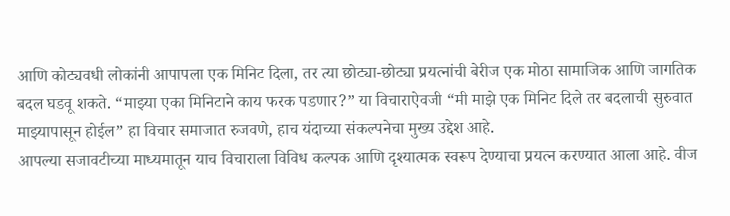आणि कोट्यवधी लोकांनी आपापला एक मिनिट दिला, तर त्या छोट्या-छोट्या प्रयत्नांची बेरीज एक मोठा सामाजिक आणि जागतिक बदल घडवू शकते. “माझ्या एका मिनिटाने काय फरक पडणार?” या विचाराऐवजी “मी माझे एक मिनिट दिले तर बदलाची सुरुवात माझ्यापासून होईल” हा विचार समाजात रुजवणे, हाच यंदाच्या संकल्पनेचा मुख्य उद्देश आहे.
आपल्या सजावटीच्या माध्यमातून याच विचाराला विविध कल्पक आणि दृश्यात्मक स्वरूप देण्याचा प्रयत्न करण्यात आला आहे. वीज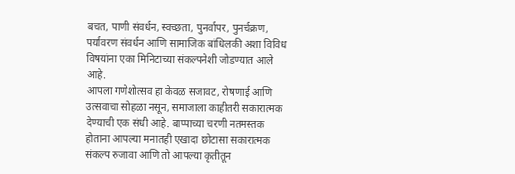बचत, पाणी संवर्धन, स्वच्छता, पुनर्वापर, पुनर्चक्रण, पर्यावरण संवर्धन आणि सामाजिक बांधिलकी अशा विविध विषयांना एका मिनिटाच्या संकल्पनेशी जोडण्यात आले आहे.
आपला गणेशोत्सव हा केवळ सजावट, रोषणाई आणि उत्सवाचा सोहळा नसून, समाजाला काहीतरी सकारात्मक देण्याची एक संधी आहे. बाप्पाच्या चरणी नतमस्तक होताना आपल्या मनातही एखादा छोटासा सकारात्मक संकल्प रुजावा आणि तो आपल्या कृतीतून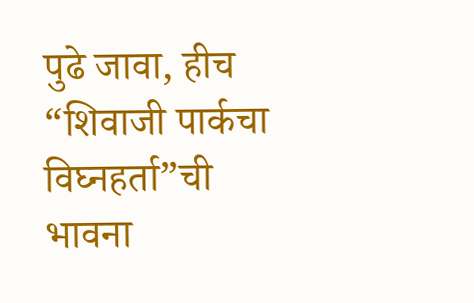पुढे जावा, हीच “शिवाजी पार्कचा विघ्नहर्ता”ची भावना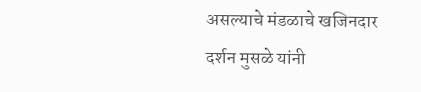असल्याचे मंडळाचे खजिनदार दर्शन मुसळे यांनी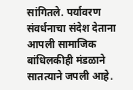सांगितले. पर्यावरण संवर्धनाचा संदेश देताना आपली सामाजिक बांधिलकीही मंडळाने सातत्याने जपली आहे.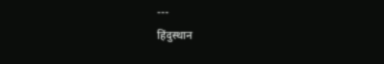---
हिंदुस्थान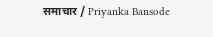समाचार / Priyanka Bansode